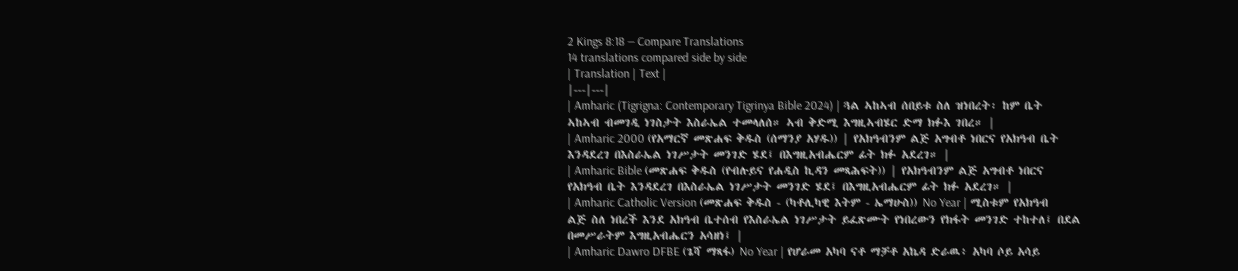2 Kings 8:18 — Compare Translations
14 translations compared side by side
| Translation | Text |
|---|---|
| Amharic (Tigrigna: Contemporary Tigrinya Bible 2024) | ጓል ኣከኣብ ሰበይቱ ስለ ዝነበረት፡ ከም ቤት ኣከኣብ ብመገዲ ነገስታት እስራኤል ተመላለሰ። ኣብ ቅድሚ እግዚኣብሄር ድማ ክፉእ ገበረ። |
| Amharic 2000 (የአማርኛ መጽሐፍ ቅዱስ (ሰማንያ አሃዱ)) | የአክዓብንም ልጅ አግብቶ ነበርና የአክዓብ ቤት እንዳደረገ በእስራኤል ነገሥታት መንገድ ሄደ፤ በእግዚአብሔርም ፊት ክፉ አደረገ። |
| Amharic Bible (መጽሐፍ ቅዱስ (የብሉይና የሐዲስ ኪዳን መጻሕፍት)) | የአክዓብንም ልጅ አግብቶ ነበርና የአክዓብ ቤት እንዳደረገ በእስራኤል ነገሥታት መንገድ ሄደ፤ በእግዚአብሔርም ፊት ክፉ አደረገ። |
| Amharic Catholic Version (መጽሐፍ ቅዱስ - (ካቶሊካዊ እትም - ኤማሁስ)) No Year | ሚስቱም የአክዓብ ልጅ ስለ ነበረች እንደ አክዓብ ቤተሰብ የእስራኤል ነገሥታት ይፈጽሙት የነበረውን የክፋት መንገድ ተከተለ፤ በደል በመሥራትም እግዚአብሔርን አሳዘነ፤ |
| Amharic Dawro DFBE (ጌሻ ማጻፋ) No Year | የሆራመ አካባ ናቶ ማቻቶ አኬዳ ድራዉ፥ አካባ ሶይ አሳይ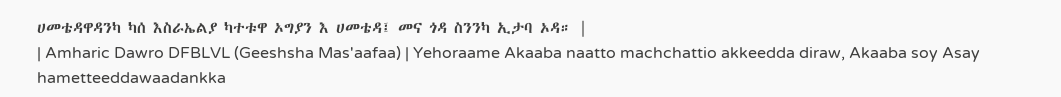ሀመቴዳዋዳንካ ካሰ እስራኤልያ ካተቱዋ ኦግያን እ ሀመቴዳ፤ መና ጎዳ ስንንካ ኢታባ ኦዳ። |
| Amharic Dawro DFBLVL (Geeshsha Mas'aafaa) | Yehoraame Akaaba naatto machchattio akkeedda diraw, Akaaba soy Asay hametteeddawaadankka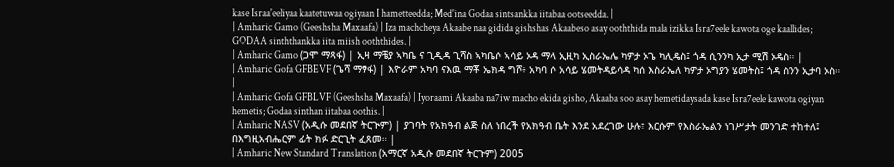kase Israa'eeliyaa kaatetuwaa ogiyaan I hametteedda; Med'ina Godaa sintsankka iitabaa ootseedda. |
| Amharic Gamo (Geeshsha Maxaafa) | Iza machcheya Akaabe naa gidida gishshas Akaabeso asay ooththida mala izikka Isra7eele kawota oge kaallides; GODAA sinththankka iita miish ooththides. |
| Amharic Gamo (ጋሞ ማጻፋ) | ኢዛ ማቼያ ኣካቤ ና ጊዲዳ ጊሻስ ኣካቤሶ ኣሳይ ኦዳ ማላ ኢዚካ ኢስራኤሌ ካዎታ ኦጌ ካሊዴስ፤ ጎዳ ሲንንካ ኢታ ሚሽ ኦዴስ። |
| Amharic Gofa GFBEVF (ጌሻ ማፃፋ) | እዮራም አካባ ናእዉ ማቾ ኤክዳ ግሾ፥ አካባ ሶ አሳይ ሄመትዳይሳዳ ካሰ እስራኤለ ካዎታ ኦግያን ሄመትስ፤ ጎዳ ስንን ኢታባ ኦስ። |
| Amharic Gofa GFBLVF (Geeshsha Maxaafa) | Iyoraami Akaaba na7iw macho ekida gisho, Akaaba soo asay hemetidaysada kase Isra7eele kawota ogiyan hemetis; Godaa sinthan iitabaa oothis. |
| Amharic NASV (አዲሱ መደበኛ ትርጒም) | ያገባት የአክዓብ ልጅ ስለ ነበረች የአክዓብ ቤት እንደ አደረገው ሁሉ፣ እርሱም የእስራኤልን ነገሥታት መንገድ ተከተለ፤ በእግዚአብሔርም ፊት ክፉ ድርጊት ፈጸመ። |
| Amharic New Standard Translation (አማርኛ አዲሱ መደበኛ ትርጉም) 2005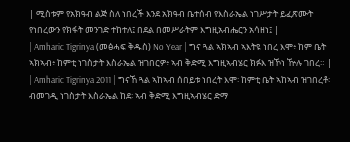| ሚስቱም የአክዓብ ልጅ ስለ ነበረች እንደ አክዓብ ቤተሰብ የእስራኤል ነገሥታት ይፈጽሙት የነበረውን የክፋት መንገድ ተከተለ፤ በደል በመሥራትም እግዚአብሔርን አሳዘነ፤ |
| Amharic Tigrinya (መፅሓፍ ቅዱስ) No Year | ግና ጓል ኣክኣብ ኣእትዩ ነበረ እሞ፥ ከም ቤት ኣክኣብ፥ ከምቲ ነገስታት እስራኤል ዝገበርዎ፥ ኣብ ቅድሚ እግዚኣብሄር ክፉእ ዝኾነ ዅሉ ገበረ። |
| Amharic Tigrinya 2011 | ግናኸ ጓል ኣከኣብ ሰበይቱ ነበረት እሞ፡ ከምቲ ቤት ኣከኣብ ዝገበረቶ፡ ብመገዲ ነገስታት እስራኤል ከደ፡ ኣብ ቅድሚ እግዚኣብሄር ድማ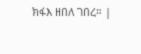ክፋእ ዘበለ ገበረ። |